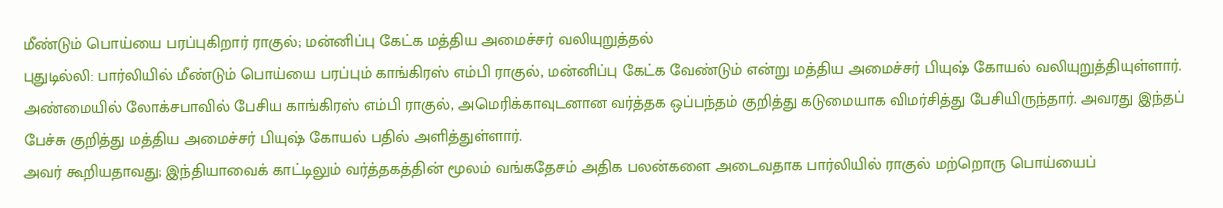மீண்டும் பொய்யை பரப்புகிறார் ராகுல்; மன்னிப்பு கேட்க மத்திய அமைச்சர் வலியுறுத்தல்
புதுடில்லி: பார்லியில் மீண்டும் பொய்யை பரப்பும் காங்கிரஸ் எம்பி ராகுல், மன்னிப்பு கேட்க வேண்டும் என்று மத்திய அமைச்சர் பியுஷ் கோயல் வலியுறுத்தியுள்ளார்.
அண்மையில் லோக்சபாவில் பேசிய காங்கிரஸ் எம்பி ராகுல், அமெரிக்காவுடனான வர்த்தக ஒப்பந்தம் குறித்து கடுமையாக விமர்சித்து பேசியிருந்தார். அவரது இந்தப் பேச்சு குறித்து மத்திய அமைச்சர் பியுஷ் கோயல் பதில் அளித்துள்ளார்.
அவர் கூறியதாவது; இந்தியாவைக் காட்டிலும் வர்த்தகத்தின் மூலம் வங்கதேசம் அதிக பலன்களை அடைவதாக பார்லியில் ராகுல் மற்றொரு பொய்யைப்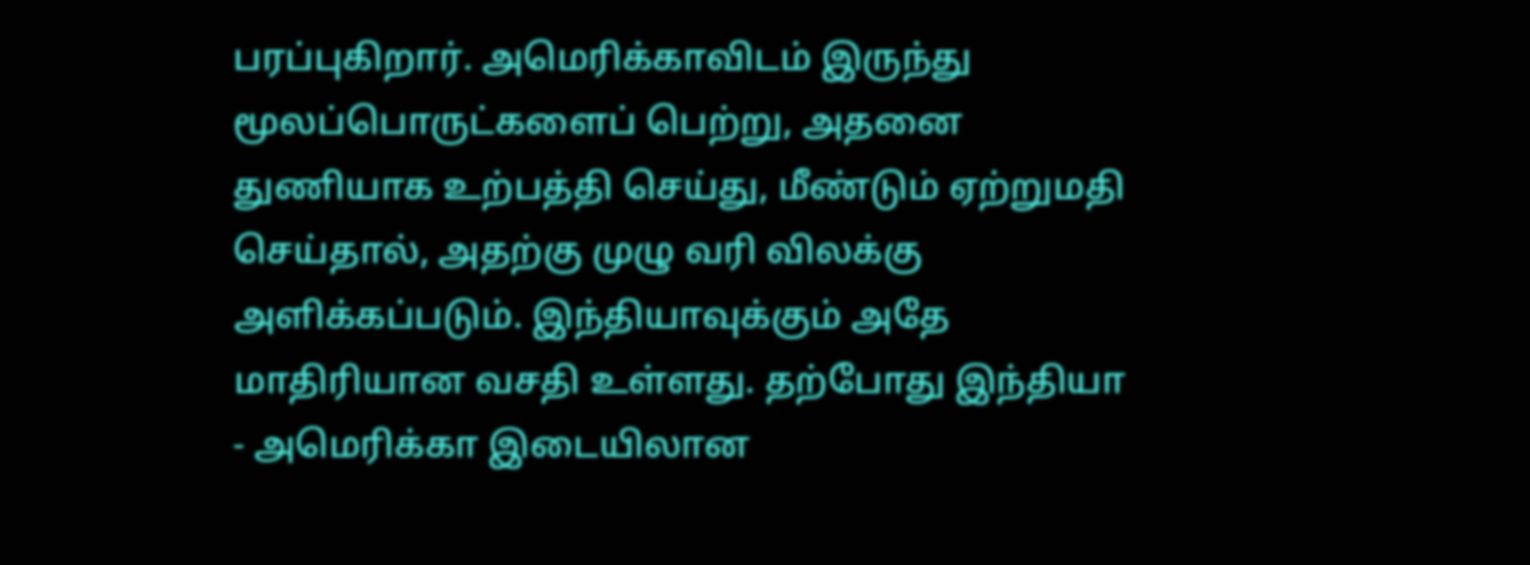பரப்புகிறார். அமெரிக்காவிடம் இருந்து மூலப்பொருட்களைப் பெற்று, அதனை துணியாக உற்பத்தி செய்து, மீண்டும் ஏற்றுமதி செய்தால், அதற்கு முழு வரி விலக்கு அளிக்கப்படும். இந்தியாவுக்கும் அதே மாதிரியான வசதி உள்ளது. தற்போது இந்தியா - அமெரிக்கா இடையிலான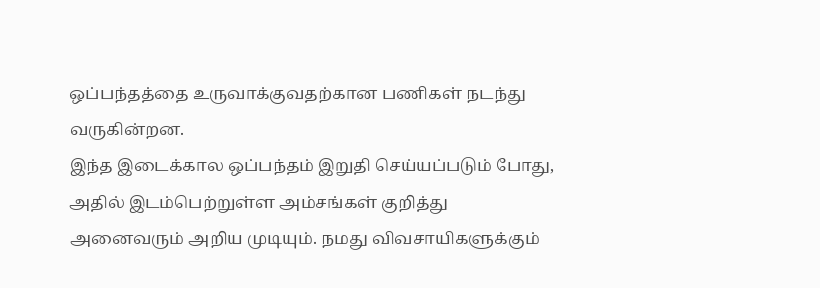ஒப்பந்தத்தை உருவாக்குவதற்கான பணிகள் நடந்து வருகின்றன.
இந்த இடைக்கால ஒப்பந்தம் இறுதி செய்யப்படும் போது, அதில் இடம்பெற்றுள்ள அம்சங்கள் குறித்து அனைவரும் அறிய முடியும். நமது விவசாயிகளுக்கும்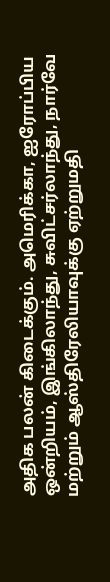அதிக பலன் கிடைக்கும். அமெரிக்கா, ஐரோப்பிய ஒன்றியம், இங்கிலாந்து, சுவிட்சர்லாந்து, நார்வே மற்றும் ஆஸ்திரேலியாவுக்கு ஏற்றுமதி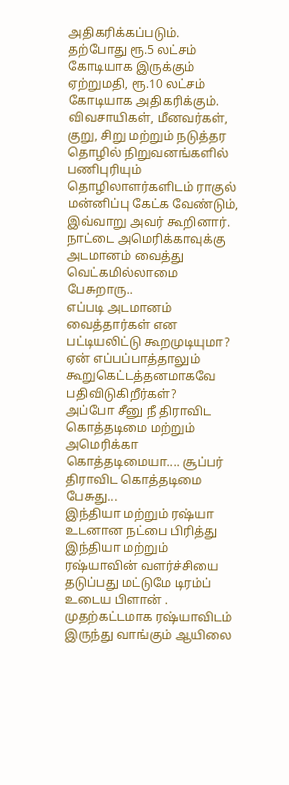அதிகரிக்கப்படும். தற்போது ரூ.5 லட்சம் கோடியாக இருக்கும் ஏற்றுமதி, ரூ.10 லட்சம் கோடியாக அதிகரிக்கும். விவசாயிகள், மீனவர்கள், குறு, சிறு மற்றும் நடுத்தர தொழில் நிறுவனங்களில் பணிபுரியும் தொழிலாளர்களிடம் ராகுல் மன்னிப்பு கேட்க வேண்டும், இவ்வாறு அவர் கூறினார்.
நாட்டை அமெரிக்காவுக்கு அடமானம் வைத்து வெட்கமில்லாமை பேசுறாரு..
எப்படி அடமானம் வைத்தார்கள் என பட்டியலிட்டு கூறமுடியுமா? ஏன் எப்பப்பாத்தாலும் கூறுகெட்டத்தனமாகவே பதிவிடுகிறீர்கள்?
அப்போ சீனு நீ திராவிட கொத்தடிமை மற்றும் அமெரிக்கா கொத்தடிமையா.... சூப்பர்
திராவிட கொத்தடிமை பேசுது...
இந்தியா மற்றும் ரஷ்யா உடனான நட்பை பிரித்து இந்தியா மற்றும் ரஷ்யாவின் வளர்ச்சியை தடுப்பது மட்டுமே டிரம்ப் உடைய பிளான் . முதற்கட்டமாக ரஷ்யாவிடம் இருந்து வாங்கும் ஆயிலை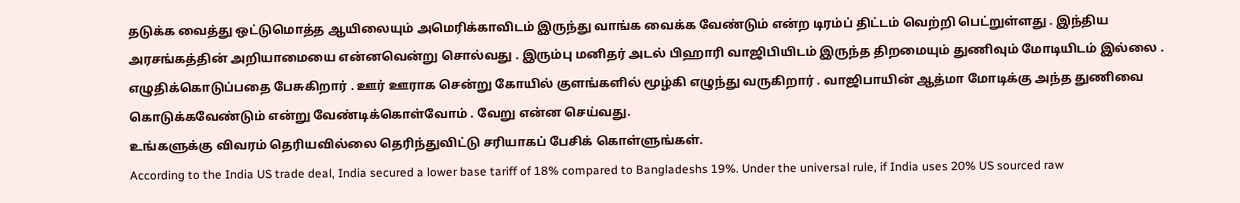தடுக்க வைத்து ஒட்டுமொத்த ஆயிலையும் அமெரிக்காவிடம் இருந்து வாங்க வைக்க வேண்டும் என்ற டிரம்ப் திட்டம் வெற்றி பெட்றுள்ளது . இந்திய அரசங்கத்தின் அறியாமையை என்னவென்று சொல்வது . இரும்பு மனிதர் அடல் பிஹாரி வாஜிபியிடம் இருந்த திறமையும் துணிவும் மோடியிடம் இல்லை . எழுதிக்கொடுப்பதை பேசுகிறார் . ஊர் ஊராக சென்று கோயில் குளங்களில் மூழ்கி எழுந்து வருகிறார் . வாஜிபாயின் ஆத்மா மோடிக்கு அந்த துணிவை கொடுக்கவேண்டும் என்று வேண்டிக்கொள்வோம் . வேறு என்ன செய்வது.
உங்களுக்கு விவரம் தெரியவில்லை தெரிந்துவிட்டு சரியாகப் பேசிக் கொள்ளுங்கள்.
According to the India US trade deal, India secured a lower base tariff of 18% compared to Bangladeshs 19%. Under the universal rule, if India uses 20% US sourced raw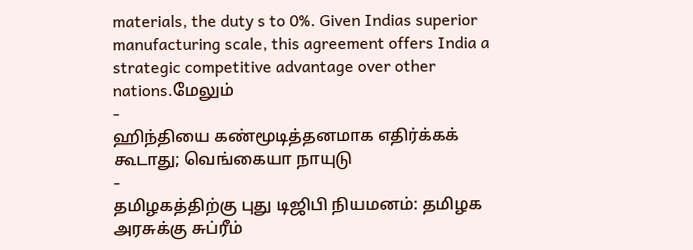materials, the duty s to 0%. Given Indias superior manufacturing scale, this agreement offers India a strategic competitive advantage over other nations.மேலும்
-
ஹிந்தியை கண்மூடித்தனமாக எதிர்க்கக் கூடாது; வெங்கையா நாயுடு
-
தமிழகத்திற்கு புது டிஜிபி நியமனம்: தமிழக அரசுக்கு சுப்ரீம்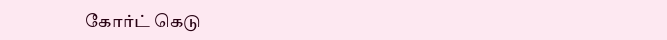கோர்ட் கெடு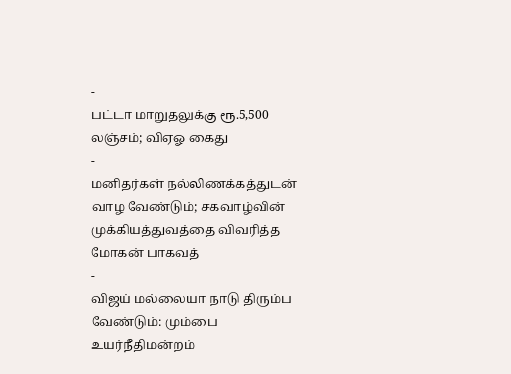-
பட்டா மாறுதலுக்கு ரூ.5,500 லஞ்சம்; விஏஓ கைது
-
மனிதர்கள் நல்லிணக்கத்துடன் வாழ வேண்டும்; சகவாழ்வின் முக்கியத்துவத்தை விவரித்த மோகன் பாகவத்
-
விஜய் மல்லையா நாடு திரும்ப வேண்டும்: மும்பை உயர்நீதிமன்றம்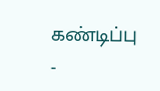கண்டிப்பு
-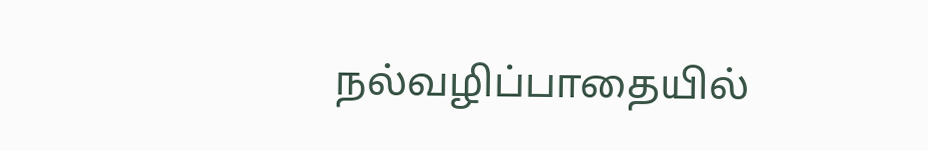நல்வழிப்பாதையில்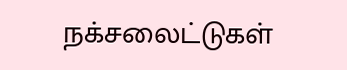நக்சலைட்டுகள்